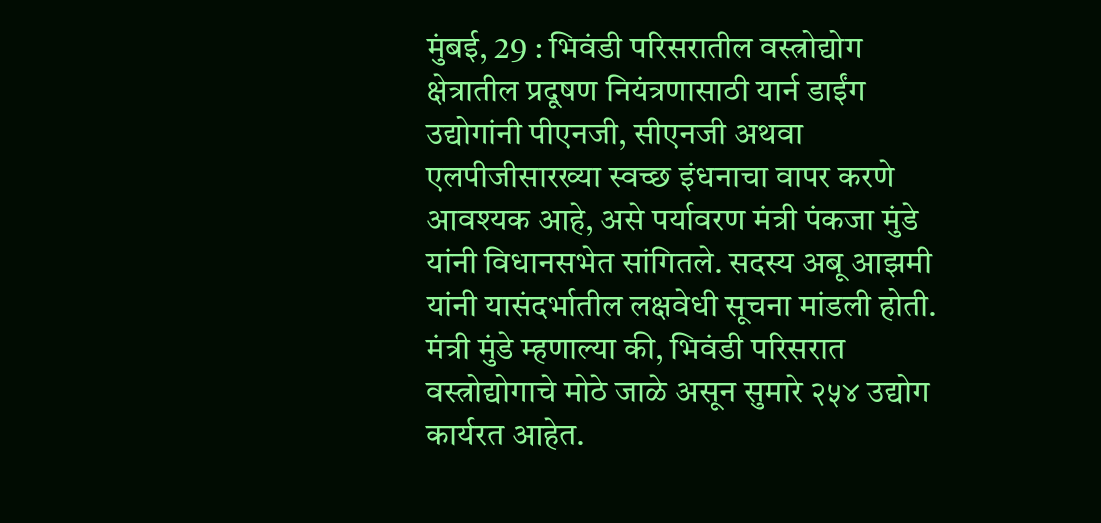मुंबई, 29 : भिवंडी परिसरातील वस्त्रोद्योग क्षेत्रातील प्रदूषण नियंत्रणासाठी यार्न डाईंग उद्योगांनी पीएनजी, सीएनजी अथवा एलपीजीसारख्या स्वच्छ इंधनाचा वापर करणे आवश्यक आहे, असे पर्यावरण मंत्री पंकजा मुंडे यांनी विधानसभेत सांगितले. सदस्य अबू आझमी यांनी यासंदर्भातील लक्षवेधी सूचना मांडली होती.
मंत्री मुंडे म्हणाल्या की, भिवंडी परिसरात वस्त्रोद्योगाचे मोठे जाळे असून सुमारे २५४ उद्योग कार्यरत आहेत.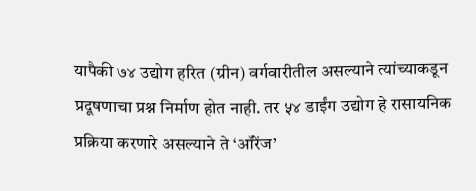यापैकी ७४ उद्योग हरित (ग्रीन) वर्गवारीतील असल्याने त्यांच्याकडून प्रदूषणाचा प्रश्न निर्माण होत नाही. तर ५४ डाईंग उद्योग हे रासायनिक प्रक्रिया करणारे असल्याने ते ‘ऑरेंज’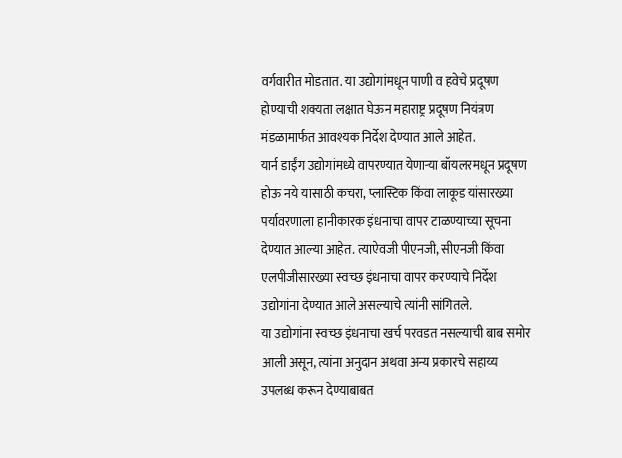वर्गवारीत मोडतात. या उद्योगांमधून पाणी व हवेचे प्रदूषण होण्याची शक्यता लक्षात घेऊन महाराष्ट्र प्रदूषण नियंत्रण मंडळामार्फत आवश्यक निर्देश देण्यात आले आहेत.
यार्न डाईंग उद्योगांमध्ये वापरण्यात येणाऱ्या बॉयलरमधून प्रदूषण होऊ नये यासाठी कचरा, प्लास्टिक किंवा लाकूड यांसारख्या पर्यावरणाला हानीकारक इंधनाचा वापर टाळण्याच्या सूचना देण्यात आल्या आहेत. त्याऐवजी पीएनजी, सीएनजी किंवा एलपीजीसारख्या स्वच्छ इंधनाचा वापर करण्याचे निर्देश उद्योगांना देण्यात आले असल्याचे त्यांनी सांगितले.
या उद्योगांना स्वच्छ इंधनाचा खर्च परवडत नसल्याची बाब समोर आली असून, त्यांना अनुदान अथवा अन्य प्रकारचे सहाय्य उपलब्ध करून देण्याबाबत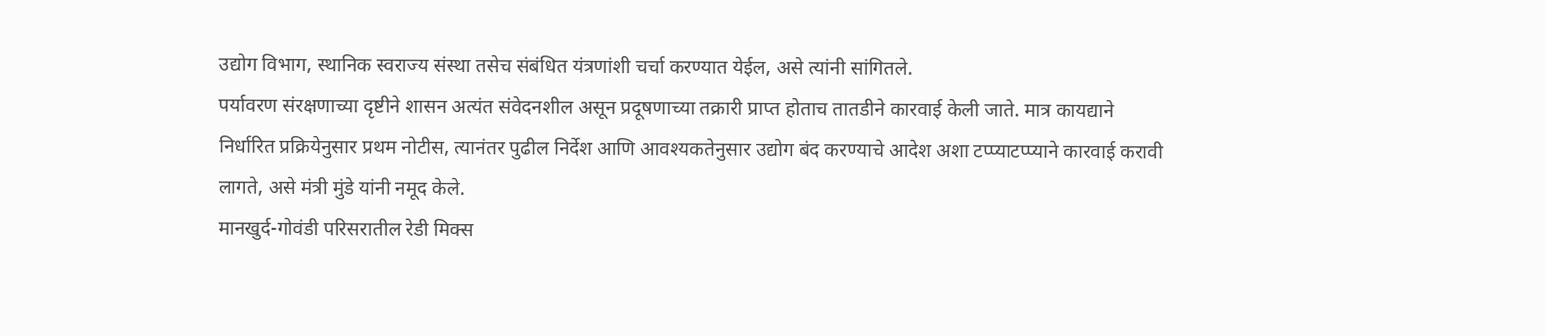उद्योग विभाग, स्थानिक स्वराज्य संस्था तसेच संबंधित यंत्रणांशी चर्चा करण्यात येईल, असे त्यांनी सांगितले.
पर्यावरण संरक्षणाच्या दृष्टीने शासन अत्यंत संवेदनशील असून प्रदूषणाच्या तक्रारी प्राप्त होताच तातडीने कारवाई केली जाते. मात्र कायद्याने निर्धारित प्रक्रियेनुसार प्रथम नोटीस, त्यानंतर पुढील निर्देश आणि आवश्यकतेनुसार उद्योग बंद करण्याचे आदेश अशा टप्प्याटप्प्याने कारवाई करावी लागते, असे मंत्री मुंडे यांनी नमूद केले.
मानखुर्द-गोवंडी परिसरातील रेडी मिक्स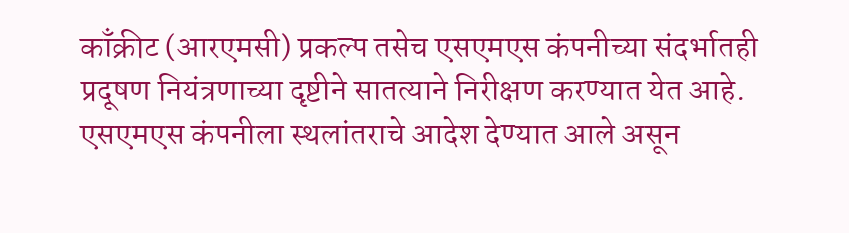काँक्रीट (आरएमसी) प्रकल्प तसेच एसएमएस कंपनीच्या संदर्भातही प्रदूषण नियंत्रणाच्या दृष्टीने सातत्याने निरीक्षण करण्यात येत आहे. एसएमएस कंपनीला स्थलांतराचे आदेश देण्यात आले असून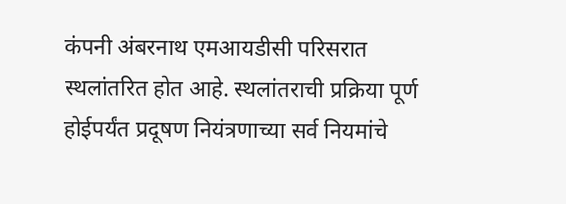कंपनी अंबरनाथ एमआयडीसी परिसरात स्थलांतरित होत आहे. स्थलांतराची प्रक्रिया पूर्ण होईपर्यंत प्रदूषण नियंत्रणाच्या सर्व नियमांचे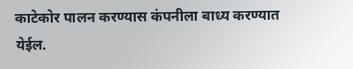काटेकोर पालन करण्यास कंपनीला बाध्य करण्यात येईल.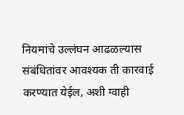नियमांचे उल्लंघन आढळल्यास संबंधितांवर आवश्यक ती कारवाई करण्यात येईल, अशी ग्वाही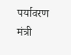पर्यावरण मंत्री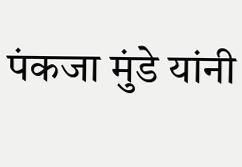पंकजा मुंडे यांनी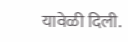यावेळी दिली.